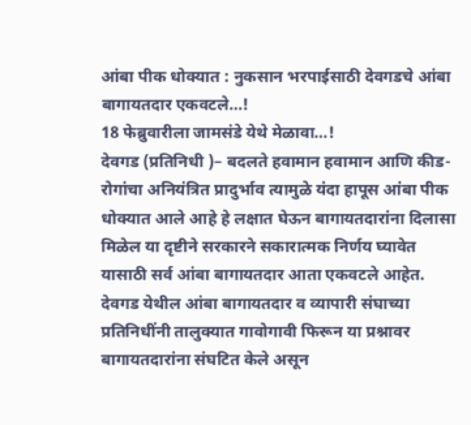आंबा पीक धोक्यात : नुकसान भरपाईसाठी देवगडचे आंबा बागायतदार एकवटले…!
18 फेब्रुवारीला जामसंडे येथे मेळावा…!
देवगड (प्रतिनिधी )– बदलते हवामान हवामान आणि कीड- रोगांचा अनियंत्रित प्रादुर्भाव त्यामुळे यंदा हापूस आंबा पीक धोक्यात आले आहे हे लक्षात घेऊन बागायतदारांना दिलासा मिळेल या दृष्टीने सरकारने सकारात्मक निर्णय घ्यावेत यासाठी सर्व आंबा बागायतदार आता एकवटले आहेत.
देवगड येथील आंबा बागायतदार व व्यापारी संघाच्या प्रतिनिधींनी तालुक्यात गावोगावी फिरून या प्रश्नावर बागायतदारांना संघटित केले असून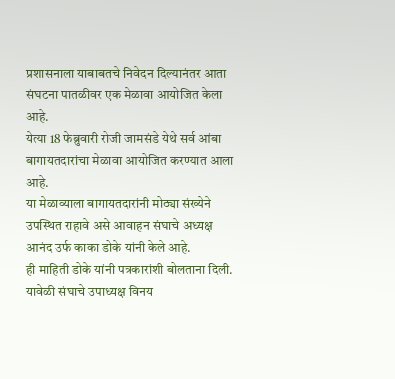प्रशासनाला याबाबतचे निवेदन दिल्यानंतर आता संघटना पातळीवर एक मेळावा आयोजित केला आहे.
येत्या 18 फेब्रुवारी रोजी जामसंडे येथे सर्व आंबा बागायतदारांचा मेळावा आयोजित करण्यात आला आहे.
या मेळाव्याला बागायतदारांनी मोठ्या संख्येने उपस्थित राहावे असे आवाहन संघाचे अध्यक्ष आनंद उर्फ काका डोके यांनी केले आहे.
ही माहिती डोके यांनी पत्रकारांशी बोलताना दिली. यावेळी संघाचे उपाध्यक्ष विनय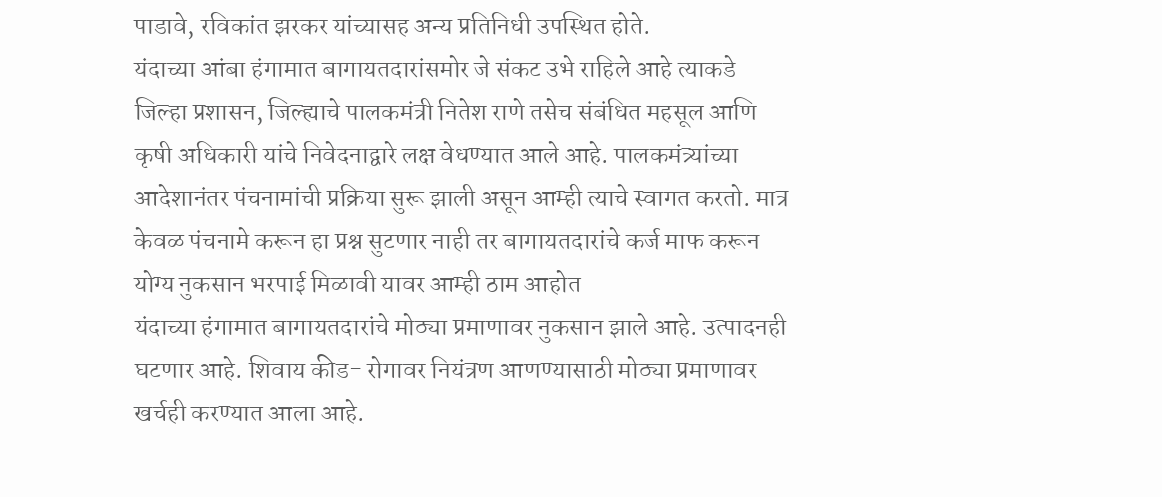पाडावे, रविकांत झरकर यांच्यासह अन्य प्रतिनिधी उपस्थित होते.
यंदाच्या आंबा हंगामात बागायतदारांसमोर जे संकट उभे राहिले आहे त्याकडे जिल्हा प्रशासन, जिल्ह्याचे पालकमंत्री नितेश राणे तसेच संबंधित महसूल आणि कृषी अधिकारी यांचे निवेदनाद्वारे लक्ष वेधण्यात आले आहे. पालकमंत्र्यांच्या आदेशानंतर पंचनामांची प्रक्रिया सुरू झाली असून आम्ही त्याचे स्वागत करतो. मात्र केवळ पंचनामे करून हा प्रश्न सुटणार नाही तर बागायतदारांचे कर्ज माफ करून योग्य नुकसान भरपाई मिळावी यावर आम्ही ठाम आहोत
यंदाच्या हंगामात बागायतदारांचे मोठ्या प्रमाणावर नुकसान झाले आहे. उत्पादनही घटणार आहे. शिवाय कीड- रोगावर नियंत्रण आणण्यासाठी मोठ्या प्रमाणावर खर्चही करण्यात आला आहे.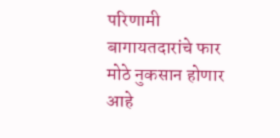परिणामी बागायतदारांचे फार मोठे नुकसान होणार आहे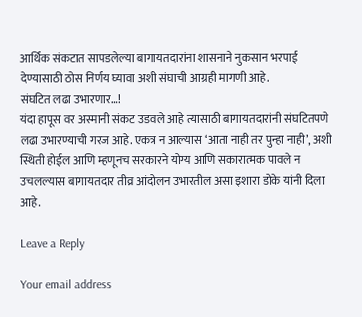आर्थिक संकटात सापडलेल्या बागायतदारांना शासनाने नुकसान भरपाई देण्यासाठी ठोस निर्णय घ्यावा अशी संघाची आग्रही मागणी आहे.
संघटित लढा उभारणार…!
यंदा हापूस वर अस्मानी संकट उडवले आहे त्यासाठी बागायतदारांनी संघटितपणे लढा उभारण्याची गरज आहे. एकत्र न आल्यास ‘आता नाही तर पुन्हा नाही’, अशी स्थिती होईल आणि म्हणूनच सरकारने योग्य आणि सकारात्मक पावले न उचलल्यास बागायतदार तीव्र आंदोलन उभारतील असा इशारा डोके यांनी दिला आहे.

Leave a Reply

Your email address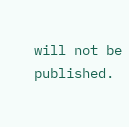will not be published.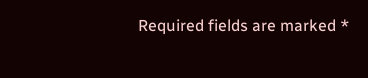Required fields are marked *